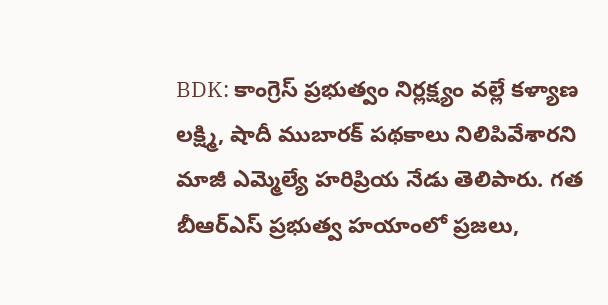BDK: కాంగ్రెస్ ప్రభుత్వం నిర్లక్ష్యం వల్లే కళ్యాణ లక్ష్మి, షాదీ ముబారక్ పథకాలు నిలిపివేశారని మాజీ ఎమ్మెల్యే హరిప్రియ నేడు తెలిపారు. గత బీఆర్ఎస్ ప్రభుత్వ హయాంలో ప్రజలు,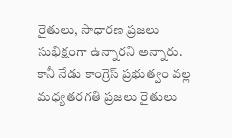రైతులు, సాధారణ ప్రజలు సుభిక్షంగా ఉన్నారని అన్నారు. కానీ నేడు కాంగ్రెస్ ప్రభుత్వం వల్ల మధ్యతరగతి ప్రజలు రైతులు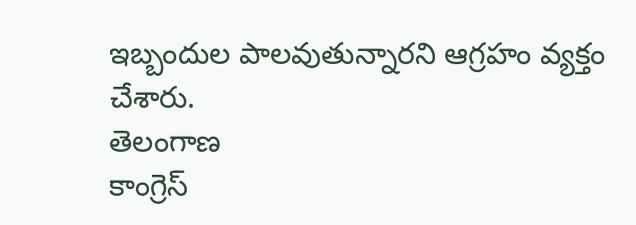ఇబ్బందుల పాలవుతున్నారని ఆగ్రహం వ్యక్తం చేశారు.
తెలంగాణ
కాంగ్రెస్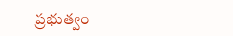ప్రభుత్వం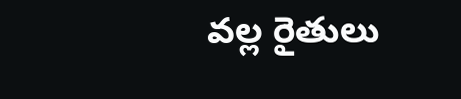వల్ల రైతులు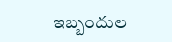ఇబ్బందుల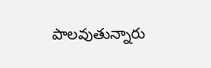పాలవుతున్నారు